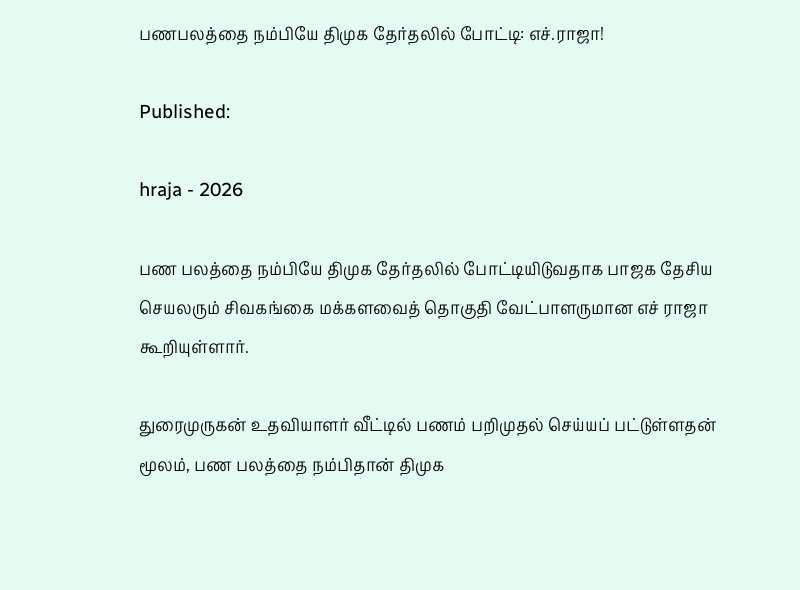பணபலத்தை நம்பியே திமுக தேர்தலில் போட்டி: எச்.ராஜா!

Published:

hraja - 2026

பண பலத்தை நம்பியே திமுக தேர்தலில் போட்டியிடுவதாக பாஜக தேசிய செயலரும் சிவகங்கை மக்களவைத் தொகுதி வேட்பாளருமான எச் ராஜா கூறியுள்ளார்.

துரைமுருகன் உதவியாளர் வீட்டில் பணம் பறிமுதல் செய்யப் பட்டுள்ளதன் மூலம், பண பலத்தை நம்பிதான் திமுக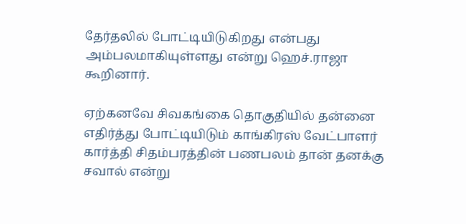தேர்தலில் போட்டியிடுகிறது என்பது அம்பலமாகியுள்ளது என்று ஹெச்.ராஜா கூறினார்.

ஏற்கனவே சிவகங்கை தொகுதியில் தன்னை எதிர்த்து போட்டியிடும் காங்கிரஸ் வேட்பாளர் கார்த்தி சிதம்பரத்தின் பணபலம் தான் தனக்கு சவால் என்று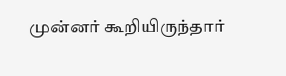முன்னர் கூறியிருந்தார்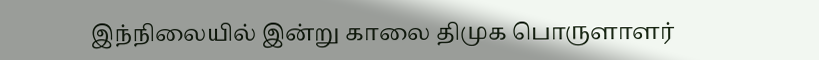இந்நிலையில் இன்று காலை திமுக பொருளாளர்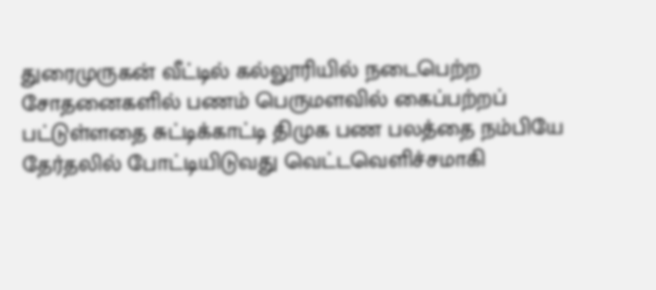துரைமுருகன் வீட்டில் கல்லூரியில் நடைபெற்ற சோதனைகளில் பணம் பெருமளவில் கைப்பற்றப் பட்டுள்ளதை சுட்டிக்காட்டி திமுக பண பலத்தை நம்பியே தேர்தலில் போட்டியிடுவது வெட்டவெளிச்சமாகி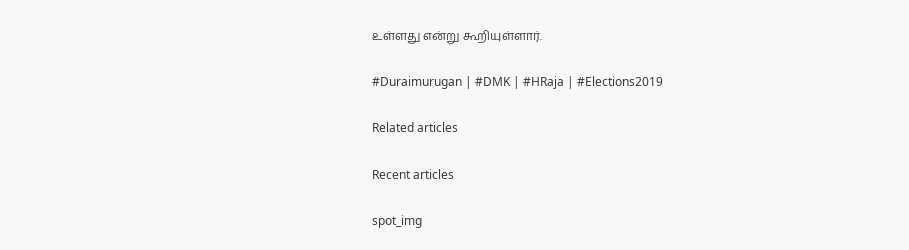உள்ளது என்று கூறியுள்ளார்.

#Duraimurugan | #DMK | #HRaja | #Elections2019

Related articles

Recent articles

spot_img